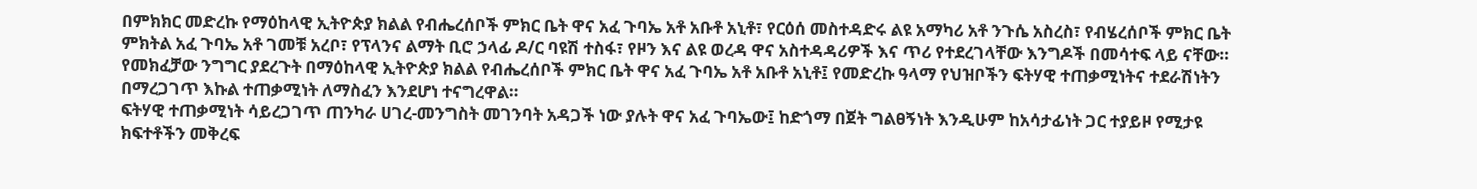በምክክር መድረኩ የማዕከላዊ ኢትዮጵያ ክልል የብሔረሰቦች ምክር ቤት ዋና አፈ ጉባኤ አቶ አቡቶ አኒቶ፣ የርዕሰ መስተዳድሩ ልዩ አማካሪ አቶ ንጉሴ አስረስ፣ የብሄረሰቦች ምክር ቤት ምክትል አፈ ጉባኤ አቶ ገመቹ አረቦ፣ የፕላንና ልማት ቢሮ ኃላፊ ዶ/ር ባዩሽ ተስፋ፣ የዞን እና ልዩ ወረዳ ዋና አስተዳዳሪዎች እና ጥሪ የተደረገላቸው እንግዶች በመሳተፍ ላይ ናቸው።
የመክፈቻው ንግግር ያደረጉት በማዕከላዊ ኢትዮጵያ ክልል የብሔረሰቦች ምክር ቤት ዋና አፈ ጉባኤ አቶ አቡቶ አኒቶ፤ የመድረኩ ዓላማ የህዝቦችን ፍትሃዊ ተጠቃሚነትና ተደራሽነትን በማረጋገጥ እኩል ተጠቃሚነት ለማስፈን እንደሆነ ተናግረዋል።
ፍትሃዊ ተጠቃሚነት ሳይረጋገጥ ጠንካራ ሀገረ-መንግስት መገንባት አዳጋች ነው ያሉት ዋና አፈ ጉባኤው፤ ከድጎማ በጀት ግልፀኝነት እንዲሁም ከአሳታፊነት ጋር ተያይዞ የሚታዩ ክፍተቶችን መቅረፍ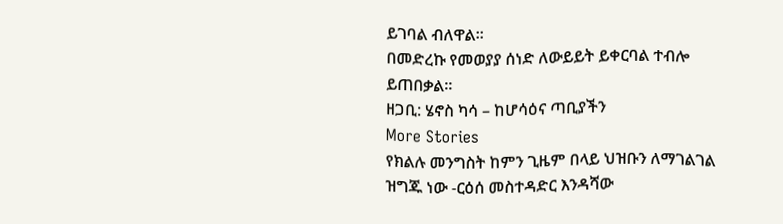ይገባል ብለዋል።
በመድረኩ የመወያያ ሰነድ ለውይይት ይቀርባል ተብሎ ይጠበቃል።
ዘጋቢ: ሄኖስ ካሳ – ከሆሳዕና ጣቢያችን
More Stories
የክልሉ መንግስት ከምን ጊዜም በላይ ህዝቡን ለማገልገል ዝግጁ ነው -ርዕሰ መስተዳድር እንዳሻው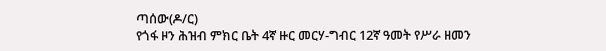ጣሰው(ዶ/ር)
የጎፋ ዞን ሕዝብ ምክር ቤት 4ኛ ዙር መርሃ-ግብር 12ኛ ዓመት የሥራ ዘመን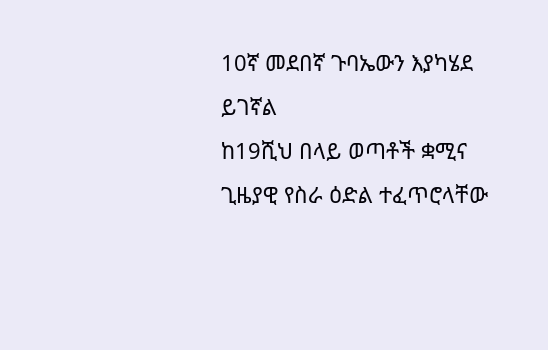10ኛ መደበኛ ጉባኤውን እያካሄደ ይገኛል
ከ19ሺህ በላይ ወጣቶች ቋሚና ጊዜያዊ የስራ ዕድል ተፈጥሮላቸው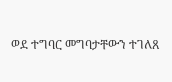ወደ ተግባር መግባታቸውን ተገለጸ